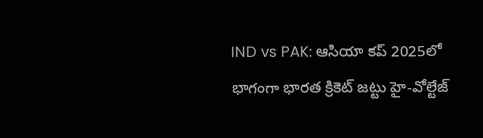IND vs PAK: ఆసియా కప్ 2025లో భాగంగా భారత క్రికెట్ జట్టు హై-వోల్టేజ్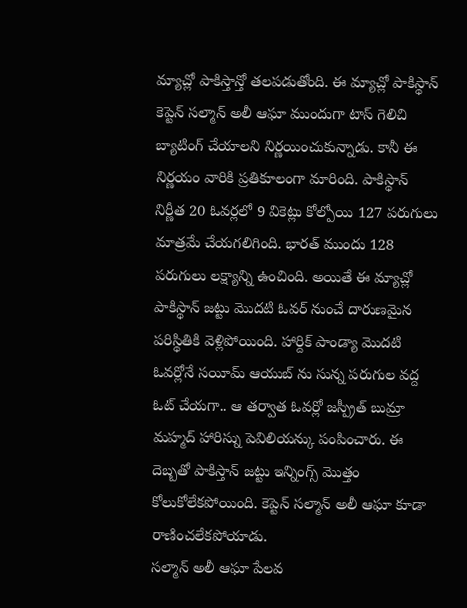మ్యాచ్లో పాకిస్తాన్తో తలపడుతోంది. ఈ మ్యాచ్లో పాకిస్థాన్ కెప్టెన్ సల్మాన్ అలీ ఆఘా ముందుగా టాస్ గెలిచి బ్యాటింగ్ చేయాలని నిర్ణయించుకున్నాడు. కానీ ఈ నిర్ణయం వారికి ప్రతికూలంగా మారింది. పాకిస్థాన్ నిర్ణీత 20 ఓవర్లలో 9 వికెట్లు కోల్పోయి 127 పరుగులు మాత్రమే చేయగలిగింది. భారత్ ముందు 128 పరుగులు లక్ష్యాన్ని ఉంచింది. అయితే ఈ మ్యాచ్లో పాకిస్థాన్ జట్టు మొదటి ఓవర్ నుంచే దారుణమైన పరిస్థితికి వెళ్లిపోయింది. హార్దిక్ పాండ్యా మొదటి ఓవర్లోనే సయీమ్ ఆయుబ్ ను సున్న పరుగుల వద్ద ఓట్ చేయగా.. ఆ తర్వాత ఓవర్లో జస్ప్రీత్ బుమ్రా మహ్మద్ హారిస్ను పెవిలియన్కు పంపించారు. ఈ దెబ్బతో పాకిస్తాన్ జట్టు ఇన్నింగ్స్ మొత్తం కోలుకోలేకపోయింది. కెప్టెన్ సల్మాన్ అలీ ఆఘా కూడా రాణించలేకపోయాడు.
సల్మాన్ అలీ ఆఘా పేలవ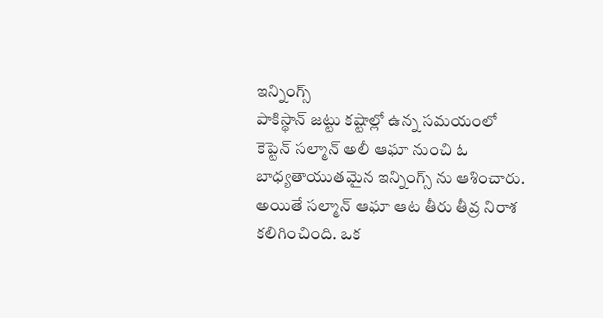ఇన్నింగ్స్
పాకిస్థాన్ జట్టు కష్టాల్లో ఉన్న సమయంలో కెప్టెన్ సల్మాన్ అలీ ఆఘా నుంచి ఓ బాధ్యతాయుతమైన ఇన్నింగ్స్ ను ఆశించారు. అయితే సల్మాన్ ఆఘా ఆట తీరు తీవ్ర నిరాశ కలిగించింది. ఒక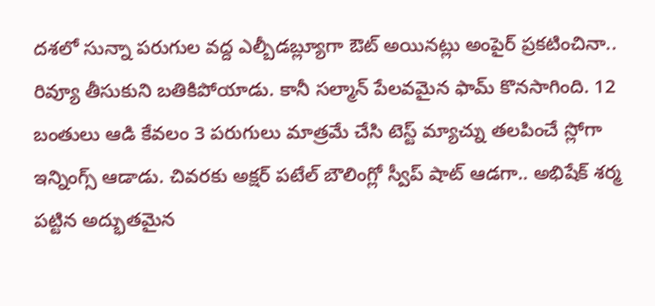దశలో సున్నా పరుగుల వద్ద ఎల్బీడబ్ల్యూగా ఔట్ అయినట్లు అంపైర్ ప్రకటించినా.. రివ్యూ తీసుకుని బతికిపోయాడు. కానీ సల్మాన్ పేలవమైన ఫామ్ కొనసాగింది. 12 బంతులు ఆడి కేవలం 3 పరుగులు మాత్రమే చేసి టెస్ట్ మ్యాచ్ను తలపించే స్లోగా ఇన్నింగ్స్ ఆడాడు. చివరకు అక్షర్ పటేల్ బౌలింగ్లో స్వీప్ షాట్ ఆడగా.. అభిషేక్ శర్మ పట్టిన అద్భుతమైన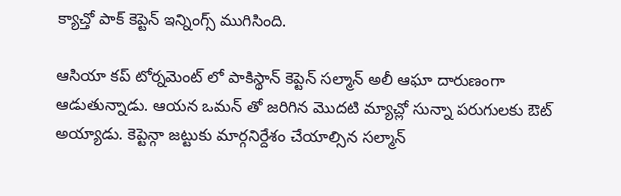క్యాచ్తో పాక్ కెప్టెన్ ఇన్నింగ్స్ ముగిసింది.

ఆసియా కప్ టోర్నమెంట్ లో పాకిస్థాన్ కెప్టెన్ సల్మాన్ అలీ ఆఘా దారుణంగా ఆడుతున్నాడు. ఆయన ఒమన్ తో జరిగిన మొదటి మ్యాచ్లో సున్నా పరుగులకు ఔట్ అయ్యాడు. కెప్టెన్గా జట్టుకు మార్గనిర్దేశం చేయాల్సిన సల్మాన్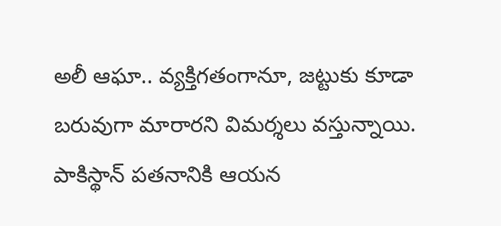అలీ ఆఘా.. వ్యక్తిగతంగానూ, జట్టుకు కూడా బరువుగా మారారని విమర్శలు వస్తున్నాయి. పాకిస్థాన్ పతనానికి ఆయన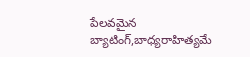పేలవమైన బ్యాటింగ్,బాధ్యరాహిత్యమే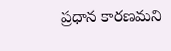ప్రధాన కారణమని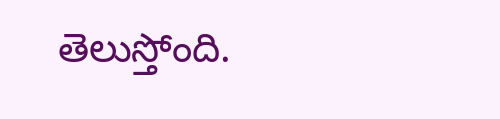తెలుస్తోంది.